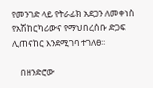የመንገድ ላይ የትራፊክ አደጋን ለመቀነስ የአሽከርካሪውና የማህበረሰቡ ድጋፍ ሊጠናከር እንደሚገባ ተገለፀ፡፡

    በዘንድሮው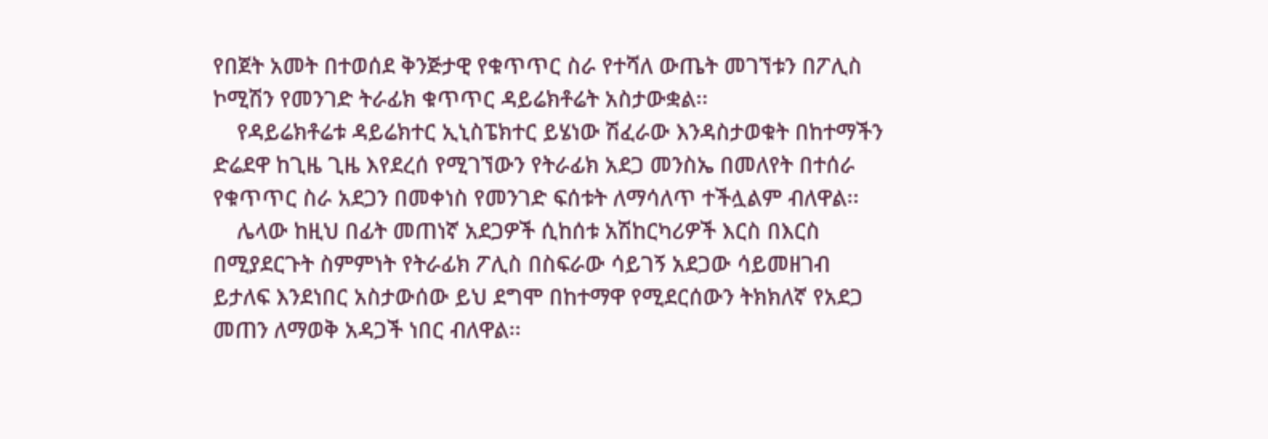የበጀት አመት በተወሰደ ቅንጅታዊ የቁጥጥር ስራ የተሻለ ውጤት መገኘቱን በፖሊስ ኮሚሽን የመንገድ ትራፊክ ቁጥጥር ዳይሬክቶሬት አስታውቋል፡፡
    የዳይሬክቶሬቱ ዳይሬክተር ኢኒስፔክተር ይሄነው ሽፈራው እንዳስታወቁት በከተማችን ድሬደዋ ከጊዜ ጊዜ እየደረሰ የሚገኘውን የትራፊክ አደጋ መንስኤ በመለየት በተሰራ የቁጥጥር ስራ አደጋን በመቀነስ የመንገድ ፍሰቱት ለማሳለጥ ተችሏልም ብለዋል፡፡
    ሌላው ከዚህ በፊት መጠነኛ አደጋዎች ሲከሰቱ አሽከርካሪዎች እርስ በእርስ በሚያደርጉት ስምምነት የትራፊክ ፖሊስ በስፍራው ሳይገኝ አደጋው ሳይመዘገብ ይታለፍ እንደነበር አስታውሰው ይህ ደግሞ በከተማዋ የሚደርሰውን ትክክለኛ የአደጋ መጠን ለማወቅ አዳጋች ነበር ብለዋል፡፡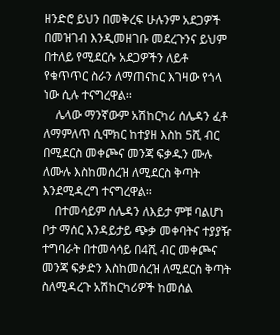ዘንድሮ ይህን በመቅረፍ ሁሉንም አደጋዎች በመዝገብ እንዲመዘገቡ መደረጉንና ይህም በተለይ የሚደርሱ አደጋዎችን ለይቶ የቁጥጥር ስራን ለማጠናከር እገዛው የጎላ ነው ሲሉ ተናግረዋል፡፡
    ሌላው ማንኛውም አሽከርካሪ ሰሌዳን ፈቶ ለማምለጥ ሲሞክር ከተያዘ እስከ 5ሺ ብር በሚደርስ መቀጮና መንጃ ፍቃዱን ሙሉ ለሙሉ እስከመሰረዝ ለሚደርስ ቅጣት እንደሚዳረግ ተናግረዋል፡፡
    በተመሳይም ሰሌዳን ለእይታ ምቹ ባልሆነ ቦታ ማሰር እንዳይታይ ጭቃ መቀባትና ተያያዥ ተግባራት በተመሳሳይ በ4ሺ ብር መቀጮና መንጃ ፍቃድን እስከመሰረዝ ለሚደርስ ቅጣት ስለሚዳረጉ አሽከርካሪዎች ከመሰል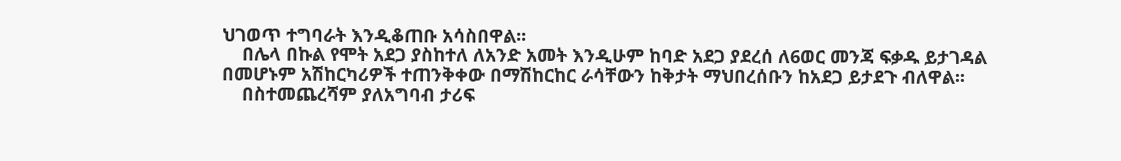ህገወጥ ተግባራት እንዲቆጠቡ አሳስበዋል፡፡
    በሌላ በኩል የሞት አደጋ ያስከተለ ለአንድ አመት እንዲሁም ከባድ አደጋ ያደረሰ ለ6ወር መንጃ ፍቃዱ ይታገዳል በመሆኑም አሽከርካሪዎች ተጠንቅቀው በማሽከርከር ራሳቸውን ከቅታት ማህበረሰቡን ከአደጋ ይታደጉ ብለዋል፡፡
    በስተመጨረሻም ያለአግባብ ታሪፍ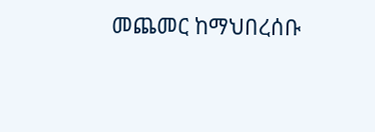መጨመር ከማህበረሰቡ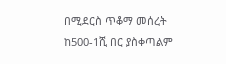በሚደርስ ጥቆማ መሰረት ከ500-1ሺ በር ያስቀጣልም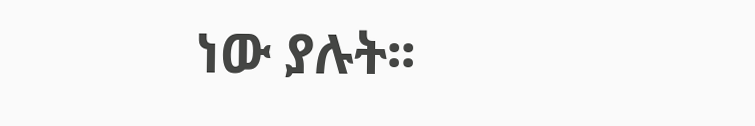ነው ያሉት፡፡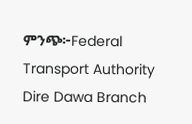ምንጭ፦Federal Transport Authority Dire Dawa Branch